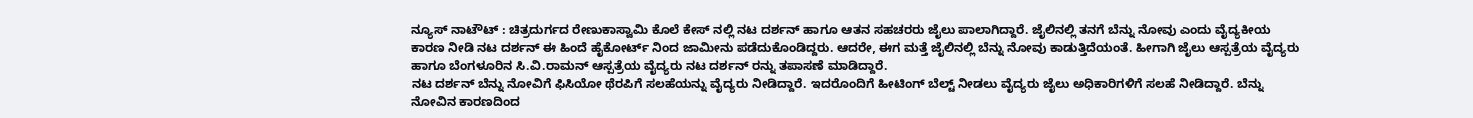ನ್ಯೂಸ್ ನಾಟೌಟ್ : ಚಿತ್ರದುರ್ಗದ ರೇಣುಕಾಸ್ವಾಮಿ ಕೊಲೆ ಕೇಸ್ ನಲ್ಲಿ ನಟ ದರ್ಶನ್ ಹಾಗೂ ಆತನ ಸಹಚರರು ಜೈಲು ಪಾಲಾಗಿದ್ದಾರೆ. ಜೈಲಿನಲ್ಲಿ ತನಗೆ ಬೆನ್ನು ನೋವು ಎಂದು ವೈದ್ಯಕೀಯ ಕಾರಣ ನೀಡಿ ನಟ ದರ್ಶನ್ ಈ ಹಿಂದೆ ಹೈಕೋರ್ಟ್ ನಿಂದ ಜಾಮೀನು ಪಡೆದುಕೊಂಡಿದ್ದರು. ಆದರೇ, ಈಗ ಮತ್ತೆ ಜೈಲಿನಲ್ಲಿ ಬೆನ್ನು ನೋವು ಕಾಡುತ್ತಿದೆಯಂತೆ. ಹೀಗಾಗಿ ಜೈಲು ಆಸ್ಪತ್ರೆಯ ವೈದ್ಯರು ಹಾಗೂ ಬೆಂಗಳೂರಿನ ಸಿ.ವಿ.ರಾಮನ್ ಆಸ್ಪತ್ರೆಯ ವೈದ್ಯರು ನಟ ದರ್ಶನ್ ರನ್ನು ತಪಾಸಣೆ ಮಾಡಿದ್ದಾರೆ.
ನಟ ದರ್ಶನ್ ಬೆನ್ನು ನೋವಿಗೆ ಫಿಸಿಯೋ ಥೆರಪಿಗೆ ಸಲಹೆಯನ್ನು ವೈದ್ಯರು ನೀಡಿದ್ದಾರೆ. ಇದರೊಂದಿಗೆ ಹೀಟಿಂಗ್ ಬೆಲ್ಟ್ ನೀಡಲು ವೈದ್ಯರು ಜೈಲು ಅಧಿಕಾರಿಗಳಿಗೆ ಸಲಹೆ ನೀಡಿದ್ದಾರೆ. ಬೆನ್ನು ನೋವಿನ ಕಾರಣದಿಂದ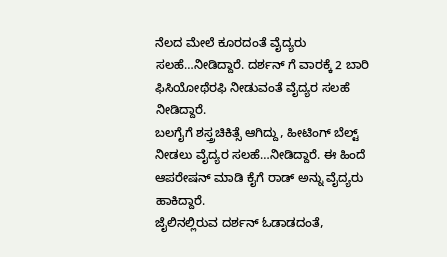ನೆಲದ ಮೇಲೆ ಕೂರದಂತೆ ವೈದ್ಯರು ಸಲಹೆ…ನೀಡಿದ್ದಾರೆ. ದರ್ಶನ್ ಗೆ ವಾರಕ್ಕೆ 2 ಬಾರಿ ಫಿಸಿಯೋಥೆರಫಿ ನೀಡುವಂತೆ ವೈದ್ಯರ ಸಲಹೆ ನೀಡಿದ್ದಾರೆ.
ಬಲಗೈಗೆ ಶಸ್ತ್ರಚಿಕಿತ್ಸೆ ಆಗಿದ್ದು, ಹೀಟಿಂಗ್ ಬೆಲ್ಟ್ ನೀಡಲು ವೈದ್ಯರ ಸಲಹೆ…ನೀಡಿದ್ದಾರೆ. ಈ ಹಿಂದೆ ಆಪರೇಷನ್ ಮಾಡಿ ಕೈಗೆ ರಾಡ್ ಅನ್ನು ವೈದ್ಯರು ಹಾಕಿದ್ದಾರೆ.
ಜೈಲಿನಲ್ಲಿರುವ ದರ್ಶನ್ ಓಡಾಡದಂತೆ,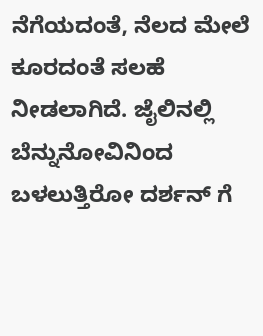ನೆಗೆಯದಂತೆ, ನೆಲದ ಮೇಲೆ ಕೂರದಂತೆ ಸಲಹೆ ನೀಡಲಾಗಿದೆ. ಜೈಲಿನಲ್ಲಿ ಬೆನ್ನುನೋವಿನಿಂದ ಬಳಲುತ್ತಿರೋ ದರ್ಶನ್ ಗೆ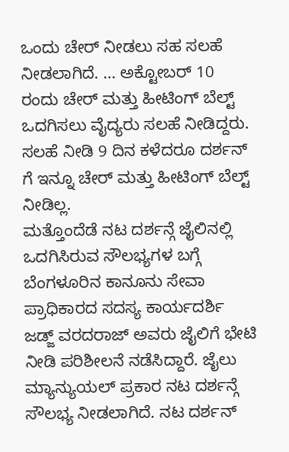ಒಂದು ಚೇರ್ ನೀಡಲು ಸಹ ಸಲಹೆ ನೀಡಲಾಗಿದೆ. … ಅಕ್ಟೋಬರ್ 10 ರಂದು ಚೇರ್ ಮತ್ತು ಹೀಟಿಂಗ್ ಬೆಲ್ಟ್ ಒದಗಿಸಲು ವೈದ್ಯರು ಸಲಹೆ ನೀಡಿದ್ದರು. ಸಲಹೆ ನೀಡಿ 9 ದಿನ ಕಳೆದರೂ ದರ್ಶನ್ ಗೆ ಇನ್ನೂ ಚೇರ್ ಮತ್ತು ಹೀಟಿಂಗ್ ಬೆಲ್ಟ್ ನೀಡಿಲ್ಲ.
ಮತ್ತೊಂದೆಡೆ ನಟ ದರ್ಶನ್ಗೆ ಜೈಲಿನಲ್ಲಿ ಒದಗಿಸಿರುವ ಸೌಲಭ್ಯಗಳ ಬಗ್ಗೆ ಬೆಂಗಳೂರಿನ ಕಾನೂನು ಸೇವಾ ಪ್ರಾಧಿಕಾರದ ಸದಸ್ಯ ಕಾರ್ಯದರ್ಶಿ ಜಡ್ಜ್ ವರದರಾಜ್ ಅವರು ಜೈಲಿಗೆ ಭೇಟಿ ನೀಡಿ ಪರಿಶೀಲನೆ ನಡೆಸಿದ್ದಾರೆ. ಜೈಲು ಮ್ಯಾನ್ಯುಯಲ್ ಪ್ರಕಾರ ನಟ ದರ್ಶನ್ಗೆ ಸೌಲಭ್ಯ ನೀಡಲಾಗಿದೆ. ನಟ ದರ್ಶನ್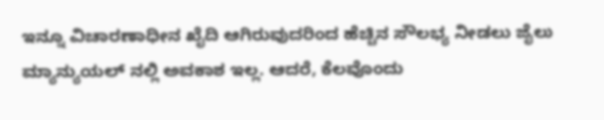ಇನ್ನೂ ವಿಚಾರಣಾಧೀನ ಖೈದಿ ಆಗಿರುವುದರಿಂದ ಹೆಚ್ಚಿನ ಸೌಲಭ್ಯ ನೀಡಲು ಜೈಲು ಮ್ಯಾನ್ಯುಯಲ್ ನಲ್ಲಿ ಅವಕಾಶ ಇಲ್ಲ. ಆದರೆ, ಕೆಲವೊಂದು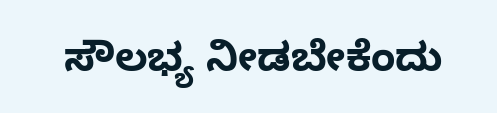ಸೌಲಭ್ಯ ನೀಡಬೇಕೆಂದು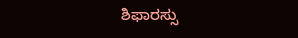ಶಿಫಾರಸ್ಸು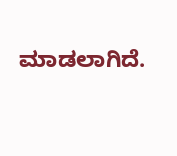ಮಾಡಲಾಗಿದೆ.